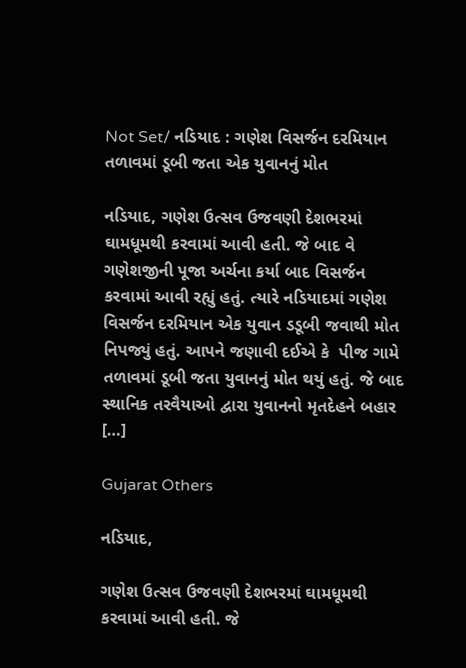Not Set/ નડિયાદ : ગણેશ વિસર્જન દરમિયાન તળાવમાં ડૂબી જતા એક યુવાનનું મોત

નડિયાદ, ગણેશ ઉત્સવ ઉજવણી દેશભરમાં ઘામધૂમથી કરવામાં આવી હતી. જે બાદ વે ગણેશજીની પૂજા અર્ચના કર્યા બાદ વિસર્જન કરવામાં આવી રહ્યું હતું. ત્યારે નડિયાદમાં ગણેશ વિસર્જન દરમિયાન એક યુવાન ડડૂબી જવાથી મોત નિપજ્યું હતું. આપને જણાવી દઈએ કે  પીજ ગામે તળાવમાં ડૂબી જતા યુવાનનું મોત થયું હતું. જે બાદ  સ્થાનિક તરવૈયાઓ દ્વારા યુવાનનો મૃતદેહને બહાર […]

Gujarat Others

નડિયાદ,

ગણેશ ઉત્સવ ઉજવણી દેશભરમાં ઘામધૂમથી કરવામાં આવી હતી. જે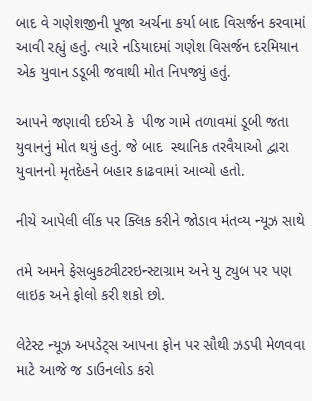બાદ વે ગણેશજીની પૂજા અર્ચના કર્યા બાદ વિસર્જન કરવામાં આવી રહ્યું હતું. ત્યારે નડિયાદમાં ગણેશ વિસર્જન દરમિયાન એક યુવાન ડડૂબી જવાથી મોત નિપજ્યું હતું.

આપને જણાવી દઈએ કે  પીજ ગામે તળાવમાં ડૂબી જતા યુવાનનું મોત થયું હતું. જે બાદ  સ્થાનિક તરવૈયાઓ દ્વારા યુવાનનો મૃતદેહને બહાર કાઢવામાં આવ્યો હતો.

નીચે આપેલી લીંક પર ક્લિક કરીને જોડાવ મંતવ્ય ન્યૂઝ સાથે

તમે અમને ફેસબુકટ્વીટરઇન્સ્ટાગ્રામ અને યુ ટ્યુબ પર પણ લાઇક અને ફોલો કરી શકો છો.

લેટેસ્ટ ન્યૂઝ અપડેટ્સ આપના ફોન પર સૌથી ઝડપી મેળવવા માટે આજે જ ડાઉનલોડ કરો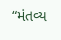“મંતવ્ય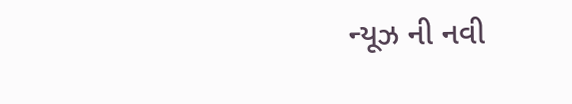ન્યૂઝ ની નવી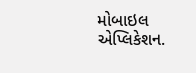મોબાઇલ એપ્લિકેશન.